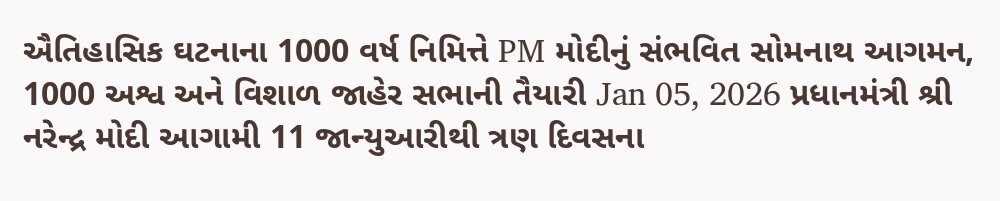ઐતિહાસિક ઘટનાના 1000 વર્ષ નિમિત્તે PM મોદીનું સંભવિત સોમનાથ આગમન, 1000 અશ્વ અને વિશાળ જાહેર સભાની તૈયારી Jan 05, 2026 પ્રધાનમંત્રી શ્રી નરેન્દ્ર મોદી આગામી 11 જાન્યુઆરીથી ત્રણ દિવસના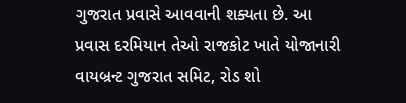ગુજરાત પ્રવાસે આવવાની શક્યતા છે. આ પ્રવાસ દરમિયાન તેઓ રાજકોટ ખાતે યોજાનારી વાયબ્રન્ટ ગુજરાત સમિટ, રોડ શો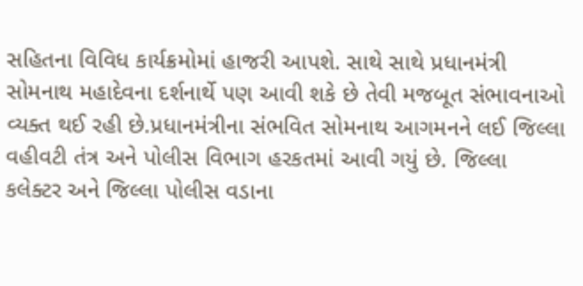સહિતના વિવિધ કાર્યક્રમોમાં હાજરી આપશે. સાથે સાથે પ્રધાનમંત્રી સોમનાથ મહાદેવના દર્શનાર્થે પણ આવી શકે છે તેવી મજબૂત સંભાવનાઓ વ્યક્ત થઈ રહી છે.પ્રધાનમંત્રીના સંભવિત સોમનાથ આગમનને લઈ જિલ્લા વહીવટી તંત્ર અને પોલીસ વિભાગ હરકતમાં આવી ગયું છે. જિલ્લા કલેક્ટર અને જિલ્લા પોલીસ વડાના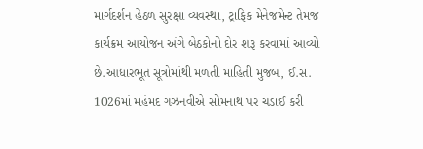માર્ગદર્શન હેઠળ સુરક્ષા વ્યવસ્થા, ટ્રાફિક મેનેજમેન્ટ તેમજ કાર્યક્રમ આયોજન અંગે બેઠકોનો દોર શરૂ કરવામાં આવ્યો છે.આધારભૂત સૂત્રોમાંથી મળતી માહિતી મુજબ, ઈ.સ. 1026માં મહંમદ ગઝનવીએ સોમનાથ પર ચડાઈ કરી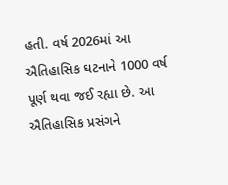હતી. વર્ષ 2026માં આ ઐતિહાસિક ઘટનાને 1000 વર્ષ પૂર્ણ થવા જઈ રહ્યા છે. આ ઐતિહાસિક પ્રસંગને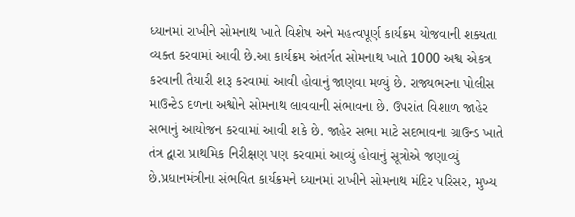ધ્યાનમાં રાખીને સોમનાથ ખાતે વિશેષ અને મહત્વપૂર્ણ કાર્યક્રમ યોજવાની શક્યતા વ્યક્ત કરવામાં આવી છે.આ કાર્યક્રમ અંતર્ગત સોમનાથ ખાતે 1000 અશ્વ એકત્ર કરવાની તૈયારી શરૂ કરવામાં આવી હોવાનું જાણવા મળ્યું છે. રાજ્યભરના પોલીસ માઉન્ટેડ દળના અશ્વોને સોમનાથ લાવવાની સંભાવના છે. ઉપરાંત વિશાળ જાહેર સભાનું આયોજન કરવામાં આવી શકે છે. જાહેર સભા માટે સદભાવના ગ્રાઉન્ડ ખાતે તંત્ર દ્વારા પ્રાથમિક નિરીક્ષણ પણ કરવામાં આવ્યું હોવાનું સૂત્રોએ જણાવ્યું છે.પ્રધાનમંત્રીના સંભવિત કાર્યક્રમને ધ્યાનમાં રાખીને સોમનાથ મંદિર પરિસર, મુખ્ય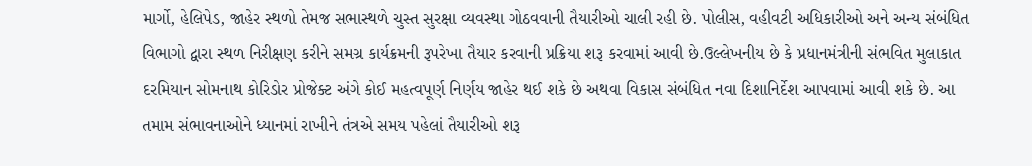માર્ગો, હેલિપેડ, જાહેર સ્થળો તેમજ સભાસ્થળે ચુસ્ત સુરક્ષા વ્યવસ્થા ગોઠવવાની તૈયારીઓ ચાલી રહી છે. પોલીસ, વહીવટી અધિકારીઓ અને અન્ય સંબંધિત વિભાગો દ્વારા સ્થળ નિરીક્ષણ કરીને સમગ્ર કાર્યક્રમની રૂપરેખા તૈયાર કરવાની પ્રક્રિયા શરૂ કરવામાં આવી છે.ઉલ્લેખનીય છે કે પ્રધાનમંત્રીની સંભવિત મુલાકાત દરમિયાન સોમનાથ કોરિડોર પ્રોજેક્ટ અંગે કોઈ મહત્વપૂર્ણ નિર્ણય જાહેર થઈ શકે છે અથવા વિકાસ સંબંધિત નવા દિશાનિર્દેશ આપવામાં આવી શકે છે. આ તમામ સંભાવનાઓને ધ્યાનમાં રાખીને તંત્રએ સમય પહેલાં તૈયારીઓ શરૂ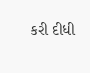કરી દીધી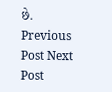છે. Previous Post Next Post